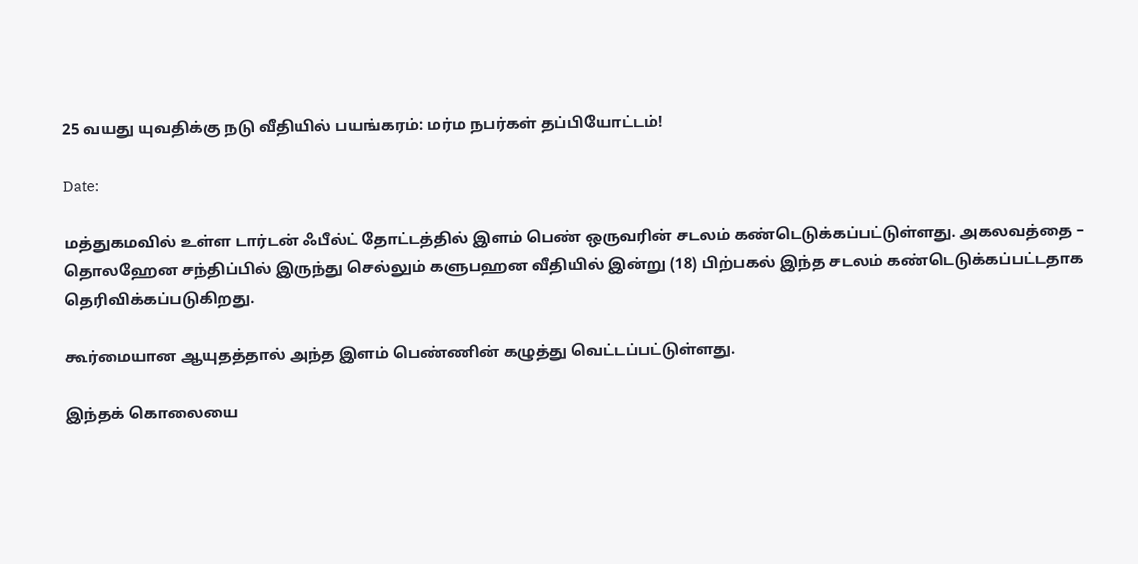25 வயது யுவதிக்கு நடு வீதியில் பயங்கரம்: மர்ம நபர்கள் தப்பியோட்டம்!

Date:

மத்துகமவில் உள்ள டார்டன் ஃபீல்ட் தோட்டத்தில் இளம் பெண் ஒருவரின் சடலம் கண்டெடுக்கப்பட்டுள்ளது. அகலவத்தை – தொலஹேன சந்திப்பில் இருந்து செல்லும் களுபஹன வீதியில் இன்று (18) பிற்பகல் இந்த சடலம் கண்டெடுக்கப்பட்டதாக தெரிவிக்கப்படுகிறது.

கூர்மையான ஆயுதத்தால் அந்த இளம் பெண்ணின் கழுத்து வெட்டப்பட்டுள்ளது.

இந்தக் கொலையை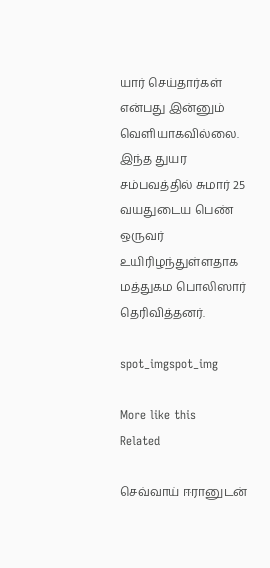யார் செய்தார்கள் என்பது இன்னும் வெளியாகவில்லை. இந்த துயர சம்பவத்தில் சுமார் 25 வயதுடைய பெண் ஒருவர் உயிரிழந்துள்ளதாக மத்துகம பொலிஸார் தெரிவித்தனர்.

spot_imgspot_img

More like this
Related

செவ்வாய் ஈரானுடன்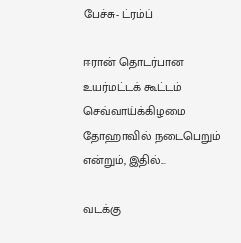பேச்சு- ட்ரம்ப்

ஈரான் தொடர்பான உயர்மட்டக் கூட்டம் செவ்வாய்க்கிழமை தோஹாவில் நடைபெறும் என்றும், இதில்...

வடக்கு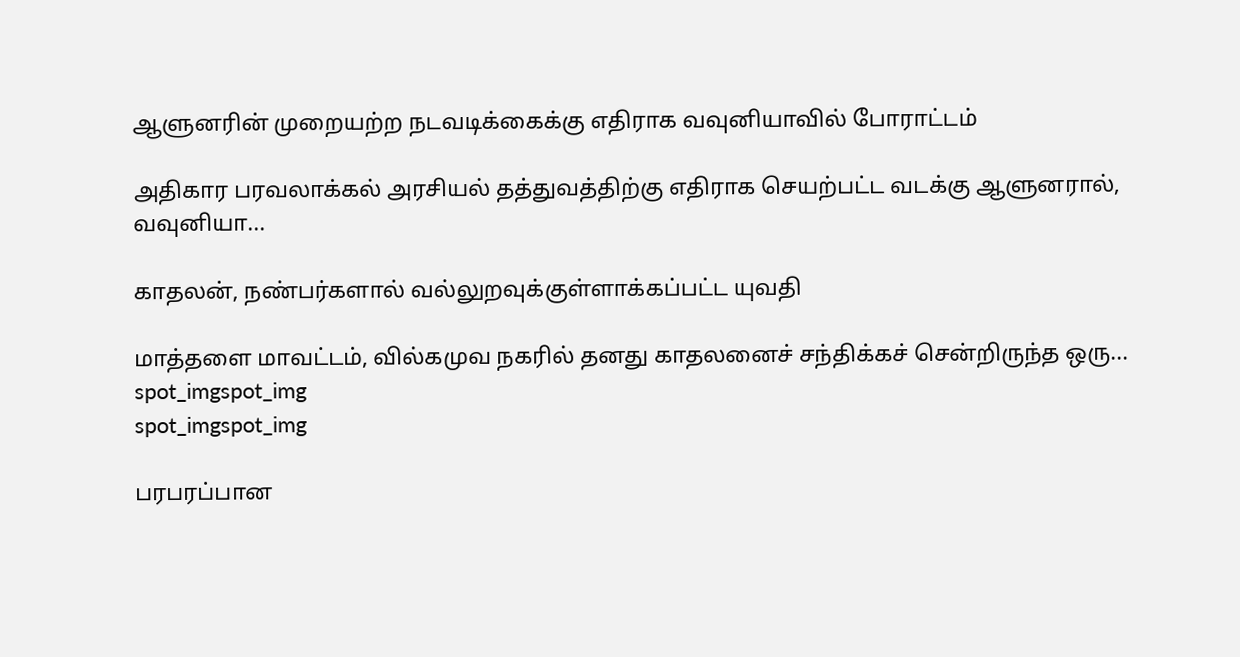ஆளுனரின் முறையற்ற நடவடிக்கைக்கு எதிராக வவுனியாவில் போராட்டம்

அதிகார பரவலாக்கல் அரசியல் தத்துவத்திற்கு எதிராக செயற்பட்ட வடக்கு ஆளுனரால், வவுனியா...

காதலன், நண்பர்களால் வல்லுறவுக்குள்ளாக்கப்பட்ட யுவதி

மாத்தளை மாவட்டம், வில்கமுவ நகரில் தனது காதலனைச் சந்திக்கச் சென்றிருந்த ஒரு...
spot_imgspot_img
spot_imgspot_img

பரபரப்பான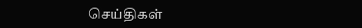செய்திகள்